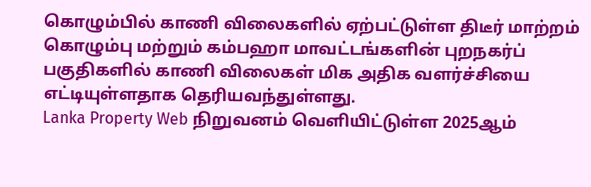கொழும்பில் காணி விலைகளில் ஏற்பட்டுள்ள திடீர் மாற்றம்
கொழும்பு மற்றும் கம்பஹா மாவட்டங்களின் புறநகர்ப் பகுதிகளில் காணி விலைகள் மிக அதிக வளர்ச்சியை எட்டியுள்ளதாக தெரியவந்துள்ளது.
Lanka Property Web நிறுவனம் வெளியிட்டுள்ள 2025ஆம்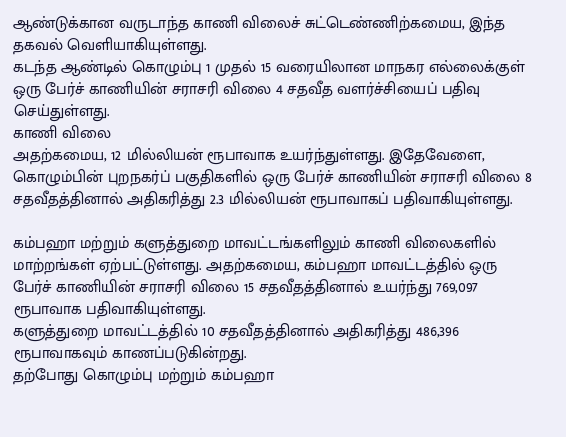ஆண்டுக்கான வருடாந்த காணி விலைச் சுட்டெண்ணிற்கமைய, இந்த தகவல் வெளியாகியுள்ளது.
கடந்த ஆண்டில் கொழும்பு 1 முதல் 15 வரையிலான மாநகர எல்லைக்குள் ஒரு பேர்ச் காணியின் சராசரி விலை 4 சதவீத வளர்ச்சியைப் பதிவு செய்துள்ளது.
காணி விலை
அதற்கமைய, 12 மில்லியன் ரூபாவாக உயர்ந்துள்ளது. இதேவேளை, கொழும்பின் புறநகர்ப் பகுதிகளில் ஒரு பேர்ச் காணியின் சராசரி விலை 8 சதவீதத்தினால் அதிகரித்து 2.3 மில்லியன் ரூபாவாகப் பதிவாகியுள்ளது.

கம்பஹா மற்றும் களுத்துறை மாவட்டங்களிலும் காணி விலைகளில் மாற்றங்கள் ஏற்பட்டுள்ளது. அதற்கமைய, கம்பஹா மாவட்டத்தில் ஒரு பேர்ச் காணியின் சராசரி விலை 15 சதவீதத்தினால் உயர்ந்து 769,097 ரூபாவாக பதிவாகியுள்ளது.
களுத்துறை மாவட்டத்தில் 10 சதவீதத்தினால் அதிகரித்து 486,396 ரூபாவாகவும் காணப்படுகின்றது.
தற்போது கொழும்பு மற்றும் கம்பஹா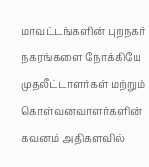மாவட்டங்களின் புறநகர் நகரங்களை நோக்கியே முதலீட்டாளர்கள் மற்றும் கொள்வனவாளர்களின் கவனம் அதிகளவில்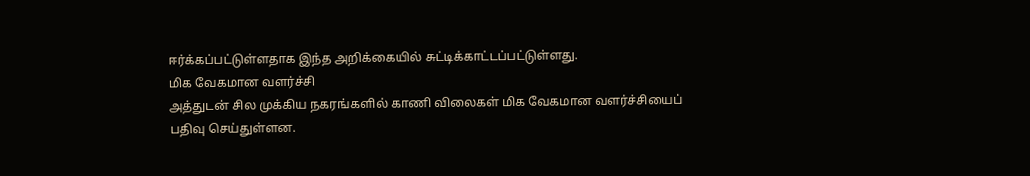ஈர்க்கப்பட்டுள்ளதாக இந்த அறிக்கையில் சுட்டிக்காட்டப்பட்டுள்ளது.
மிக வேகமான வளர்ச்சி
அத்துடன் சில முக்கிய நகரங்களில் காணி விலைகள் மிக வேகமான வளர்ச்சியைப் பதிவு செய்துள்ளன.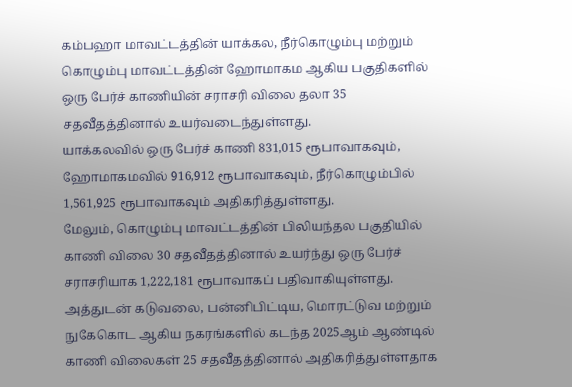கம்பஹா மாவட்டத்தின் யாக்கல, நீர்கொழும்பு மற்றும் கொழும்பு மாவட்டத்தின் ஹோமாகம ஆகிய பகுதிகளில் ஒரு பேர்ச் காணியின் சராசரி விலை தலா 35 சதவீதத்தினால் உயர்வடைந்துள்ளது.
யாக்கலவில் ஒரு பேர்ச் காணி 831,015 ரூபாவாகவும், ஹோமாகமவில் 916,912 ரூபாவாகவும், நீர்கொழும்பில் 1,561,925 ரூபாவாகவும் அதிகரித்துள்ளது.
மேலும், கொழும்பு மாவட்டத்தின் பிலியந்தல பகுதியில் காணி விலை 30 சதவீதத்தினால் உயர்ந்து ஒரு பேர்ச் சராசரியாக 1,222,181 ரூபாவாகப் பதிவாகியுள்ளது.
அத்துடன் கடுவலை, பன்னிபிட்டிய, மொரட்டுவ மற்றும் நுகேகொட ஆகிய நகரங்களில் கடந்த 2025ஆம் ஆண்டில் காணி விலைகள் 25 சதவீதத்தினால் அதிகரித்துள்ளதாக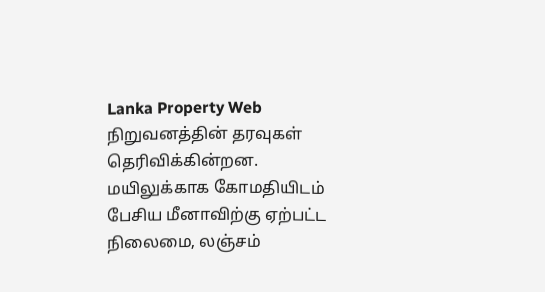Lanka Property Web நிறுவனத்தின் தரவுகள் தெரிவிக்கின்றன.
மயிலுக்காக கோமதியிடம் பேசிய மீனாவிற்கு ஏற்பட்ட நிலைமை, லஞ்சம்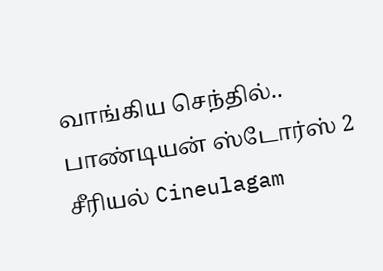வாங்கிய செந்தில்.. பாண்டியன் ஸ்டோர்ஸ் 2 சீரியல் Cineulagam